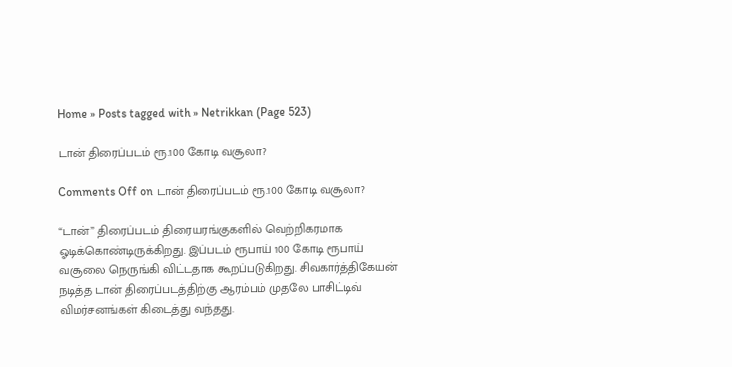Home » Posts tagged with » Netrikkan (Page 523)

டான் திரைப்படம் ரூ.100 கோடி வசூலா?

Comments Off on டான் திரைப்படம் ரூ.100 கோடி வசூலா?

“டான்” திரைப்படம் திரையரங்குகளில் வெற்றிகரமாக ஓடிக்கொண்டிருக்கிறது. இப்படம் ரூபாய் 100 கோடி ரூபாய் வசூலை நெருங்கி விட்டதாக கூறப்படுகிறது. சிவகார்த்திகேயன் நடித்த டான் திரைப்படத்திற்கு ஆரம்பம் முதலே பாசிட்டிவ் விமர்சனங்கள் கிடைத்து வந்தது.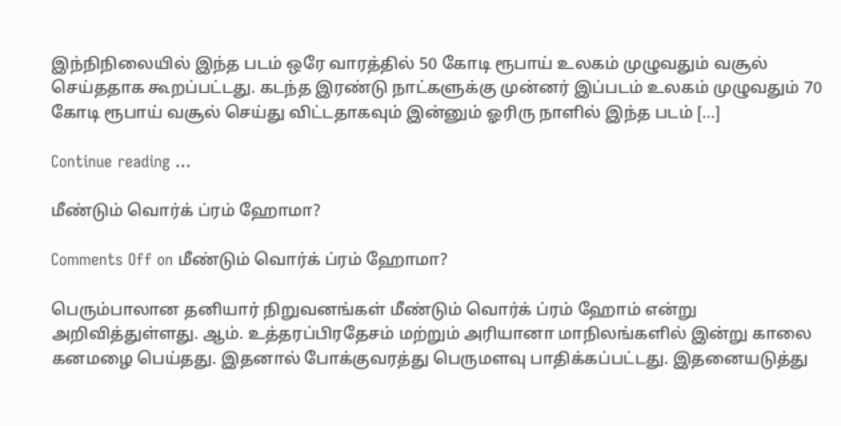இந்நிநிலையில் இந்த படம் ஒரே வாரத்தில் 50 கோடி ரூபாய் உலகம் முழுவதும் வசூல் செய்ததாக கூறப்பட்டது. கடந்த இரண்டு நாட்களுக்கு முன்னர் இப்படம் உலகம் முழுவதும் 70 கோடி ரூபாய் வசூல் செய்து விட்டதாகவும் இன்னும் ஓரிரு நாளில் இந்த படம் […]

Continue reading …

மீண்டும் வொர்க் ப்ரம் ஹோமா?

Comments Off on மீண்டும் வொர்க் ப்ரம் ஹோமா?

பெரும்பாலான தனியார் நிறுவனங்கள் மீண்டும் வொர்க் ப்ரம் ஹோம் என்று அறிவித்துள்ளது. ஆம். உத்தரப்பிரதேசம் மற்றும் அரியானா மாநிலங்களில் இன்று காலை கனமழை பெய்தது. இதனால் போக்குவரத்து பெருமளவு பாதிக்கப்பட்டது. இதனையடுத்து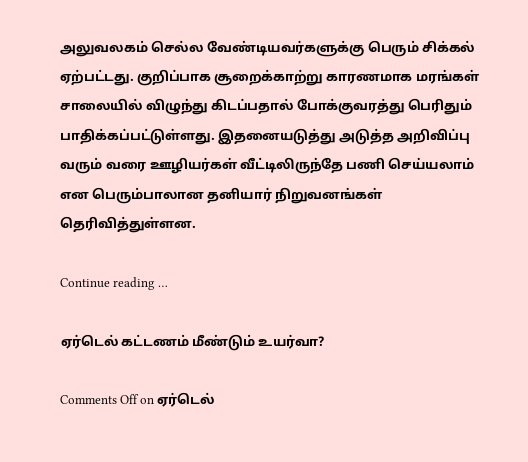அலுவலகம் செல்ல வேண்டியவர்களுக்கு பெரும் சிக்கல் ஏற்பட்டது. குறிப்பாக சூறைக்காற்று காரணமாக மரங்கள் சாலையில் விழுந்து கிடப்பதால் போக்குவரத்து பெரிதும் பாதிக்கப்பட்டுள்ளது. இதனையடுத்து அடுத்த அறிவிப்பு வரும் வரை ஊழியர்கள் வீட்டிலிருந்தே பணி செய்யலாம் என பெரும்பாலான தனியார் நிறுவனங்கள் தெரிவித்துள்ளன.

Continue reading …

ஏர்டெல் கட்டணம் மீண்டும் உயர்வா?

Comments Off on ஏர்டெல்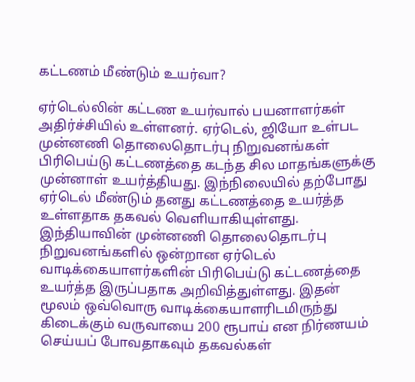கட்டணம் மீண்டும் உயர்வா?

ஏர்டெல்லின் கட்டண உயர்வால் பயனாளர்கள் அதிர்ச்சியில் உள்ளனர். ஏர்டெல், ஜியோ உள்பட முன்னணி தொலைதொடர்பு நிறுவனங்கள் பிரிபெய்டு கட்டணத்தை கடந்த சில மாதங்களுக்கு முன்னாள் உயர்த்தியது. இந்நிலையில் தற்போது ஏர்டெல் மீண்டும் தனது கட்டணத்தை உயர்த்த உள்ளதாக தகவல் வெளியாகியுள்ளது. இந்தியாவின் முன்னணி தொலைதொடர்பு நிறுவனங்களில் ஒன்றான ஏர்டெல் வாடிக்கையாளர்களின் பிரிபெய்டு கட்டணத்தை உயர்த்த இருப்பதாக அறிவித்துள்ளது. இதன் மூலம் ஒவ்வொரு வாடிக்கையாளரிடமிருந்து கிடைக்கும் வருவாயை 200 ரூபாய் என நிர்ணயம் செய்யப் போவதாகவும் தகவல்கள்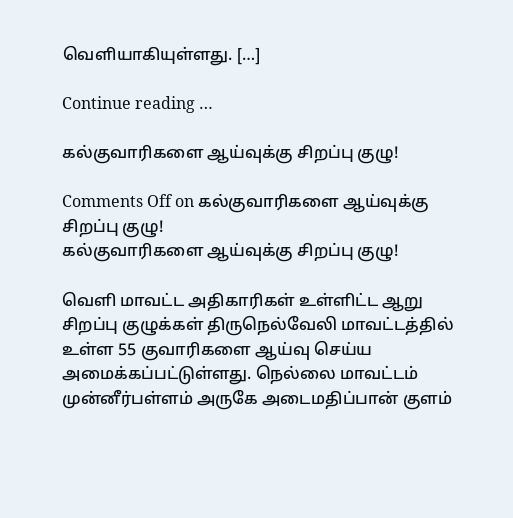வெளியாகியுள்ளது. […]

Continue reading …

கல்குவாரிகளை ஆய்வுக்கு சிறப்பு குழு!

Comments Off on கல்குவாரிகளை ஆய்வுக்கு சிறப்பு குழு!
கல்குவாரிகளை ஆய்வுக்கு சிறப்பு குழு!

வெளி மாவட்ட அதிகாரிகள் உள்ளிட்ட ஆறு சிறப்பு குழுக்கள் திருநெல்வேலி மாவட்டத்தில் உள்ள 55 குவாரிகளை ஆய்வு செய்ய அமைக்கப்பட்டுள்ளது. நெல்லை மாவட்டம் முன்னீர்பள்ளம் அருகே அடைமதிப்பான் குளம்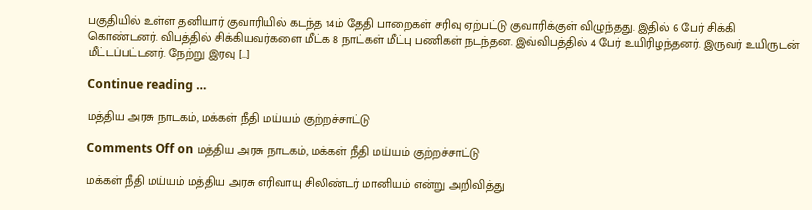பகுதியில் உள்ள தனியார் குவாரியில் கடந்த 14ம் தேதி பாறைகள் சரிவு ஏற்பட்டு குவாரிக்குள் விழுந்தது. இதில் 6 பேர் சிக்கி கொண்டனர். விபத்தில் சிக்கியவர்களை மீட்க 8 நாட்கள் மீட்பு பணிகள் நடந்தன. இவ்விபத்தில் 4 பேர் உயிரிழந்தனர். இருவர் உயிருடன் மீட்டப்பட்டனர். நேற்று இரவு […]

Continue reading …

மத்திய அரசு நாடகம், மக்கள் நீதி மய்யம் குற்றச்சாட்டு

Comments Off on மத்திய அரசு நாடகம், மக்கள் நீதி மய்யம் குற்றச்சாட்டு

மக்கள் நீதி மய்யம் மத்திய அரசு எரிவாயு சிலிண்டர் மானியம் என்று அறிவித்து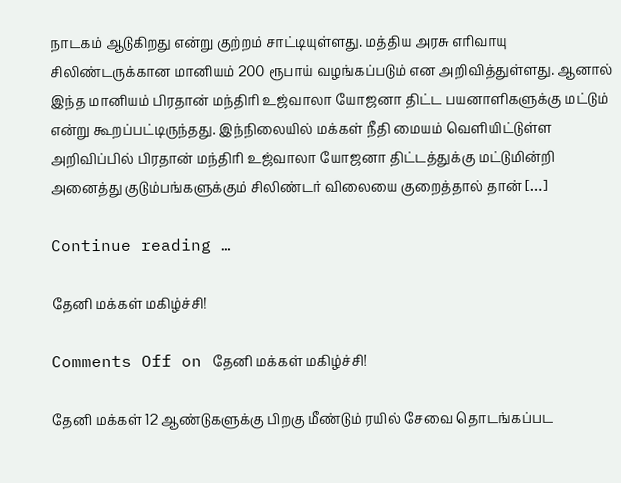நாடகம் ஆடுகிறது என்று குற்றம் சாட்டியுள்ளது. மத்திய அரசு எரிவாயு சிலிண்டருக்கான மானியம் 200 ரூபாய் வழங்கப்படும் என அறிவித்துள்ளது. ஆனால் இந்த மானியம் பிரதான் மந்திரி உஜ்வாலா யோஜனா திட்ட பயனாளிகளுக்கு மட்டும் என்று கூறப்பட்டிருந்தது. இந்நிலையில் மக்கள் நீதி மையம் வெளியிட்டுள்ள அறிவிப்பில் பிரதான் மந்திரி உஜ்வாலா யோஜனா திட்டத்துக்கு மட்டுமின்றி அனைத்து குடும்பங்களுக்கும் சிலிண்டர் விலையை குறைத்தால் தான் […]

Continue reading …

தேனி மக்கள் மகிழ்ச்சி!

Comments Off on தேனி மக்கள் மகிழ்ச்சி!

தேனி மக்கள் 12 ஆண்டுகளுக்கு பிறகு மீண்டும் ரயில் சேவை தொடங்கப்பட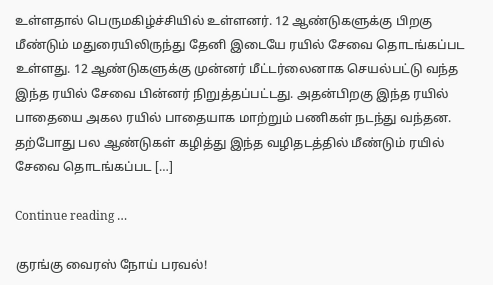உள்ளதால் பெருமகிழ்ச்சியில் உள்ளனர். 12 ஆண்டுகளுக்கு பிறகு மீண்டும் மதுரையிலிருந்து தேனி இடையே ரயில் சேவை தொடங்கப்பட உள்ளது. 12 ஆண்டுகளுக்கு முன்னர் மீட்டர்லைனாக செயல்பட்டு வந்த இந்த ரயில் சேவை பின்னர் நிறுத்தப்பட்டது. அதன்பிறகு இந்த ரயில் பாதையை அகல ரயில் பாதையாக மாற்றும் பணிகள் நடந்து வந்தன. தற்போது பல ஆண்டுகள் கழித்து இந்த வழிதடத்தில் மீண்டும் ரயில் சேவை தொடங்கப்பட […]

Continue reading …

குரங்கு வைரஸ் நோய் பரவல்!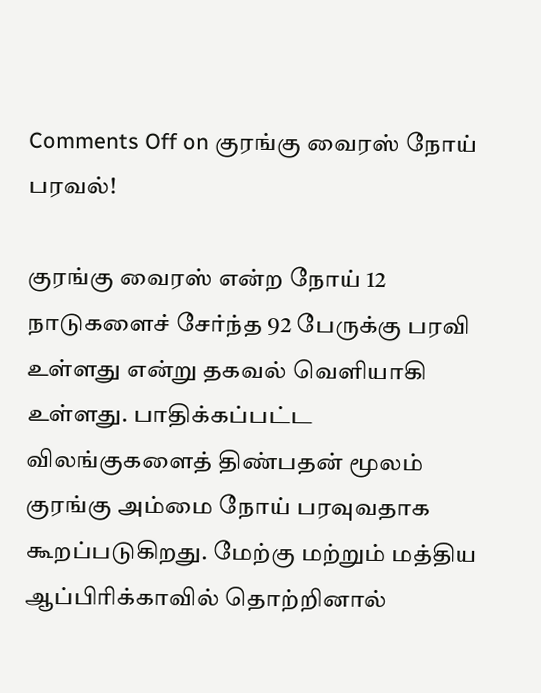Comments Off on குரங்கு வைரஸ் நோய் பரவல்!

குரங்கு வைரஸ் என்ற நோய் 12 நாடுகளைச் சேர்ந்த 92 பேருக்கு பரவி உள்ளது என்று தகவல் வெளியாகி உள்ளது. பாதிக்கப்பட்ட விலங்குகளைத் திண்பதன் மூலம் குரங்கு அம்மை நோய் பரவுவதாக கூறப்படுகிறது. மேற்கு மற்றும் மத்திய ஆப்பிரிக்காவில் தொற்றினால்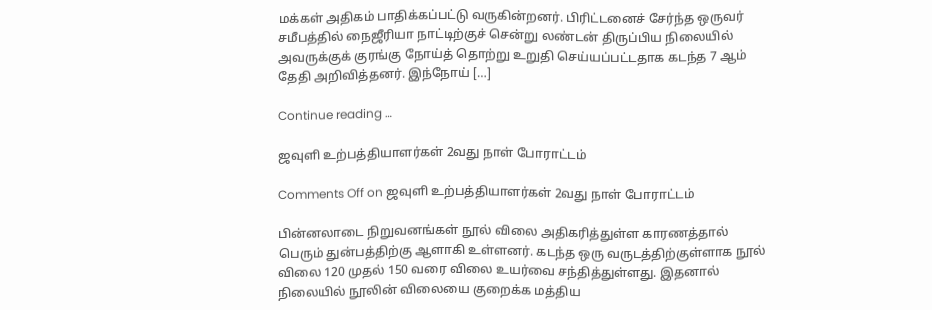மக்கள் அதிகம் பாதிக்கப்பட்டு வருகின்றனர். பிரிட்டனைச் சேர்ந்த ஒருவர் சமீபத்தில் நைஜீரியா நாட்டிற்குச் சென்று லண்டன் திருப்பிய நிலையில் அவருக்குக் குரங்கு நோய்த் தொற்று உறுதி செய்யப்பட்டதாக கடந்த 7 ஆம் தேதி அறிவித்தனர். இந்நோய் […]

Continue reading …

ஜவுளி உற்பத்தியாளர்கள் 2வது நாள் போராட்டம்

Comments Off on ஜவுளி உற்பத்தியாளர்கள் 2வது நாள் போராட்டம்

பின்னலாடை நிறுவனங்கள் நூல் விலை அதிகரித்துள்ள காரணத்தால் பெரும் துன்பத்திற்கு ஆளாகி உள்ளனர். கடந்த ஒரு வருடத்திற்குள்ளாக நூல் விலை 120 முதல் 150 வரை விலை உயர்வை சந்தித்துள்ளது. இதனால் நிலையில் நூலின் விலையை குறைக்க மத்திய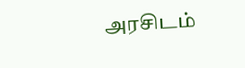அரசிடம்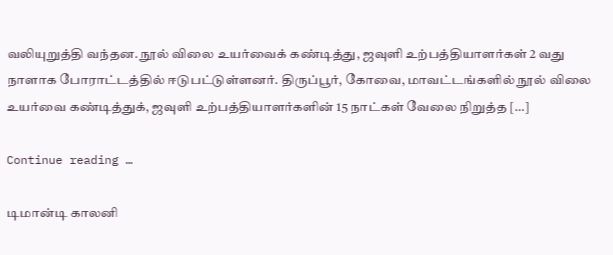வலியுறுத்தி வந்தன. நூல் விலை உயர்வைக் கண்டித்து, ஜவுளி உற்பத்தியாளர்கள் 2 வது நாளாக போராட்டத்தில் ஈடுபட்டுள்ளனர். திருப்பூர், கோவை, மாவட்டங்களில் நூல் விலை உயர்வை கண்டித்துக், ஜவுளி உற்பத்தியாளர்களின் 15 நாட்கள் வேலை நிறுத்த […]

Continue reading …

டிமான்டி காலனி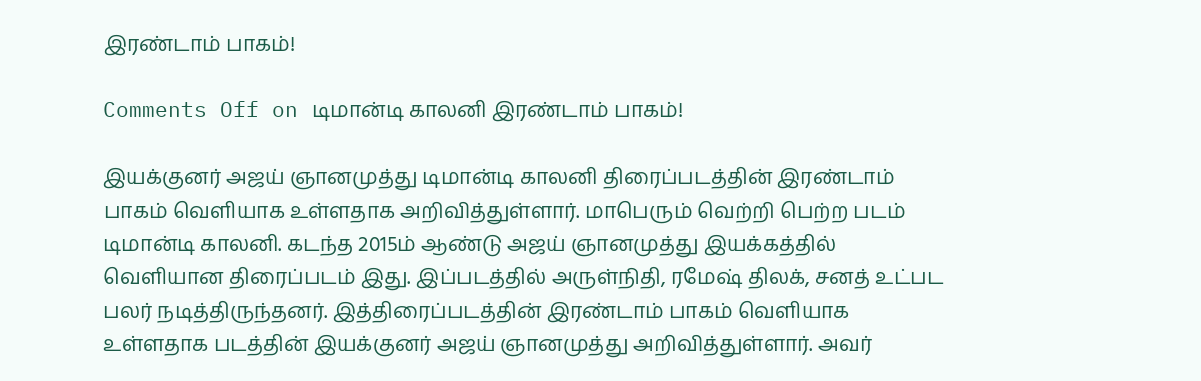இரண்டாம் பாகம்!

Comments Off on டிமான்டி காலனி இரண்டாம் பாகம்!

இயக்குனர் அஜய் ஞானமுத்து டிமான்டி காலனி திரைப்படத்தின் இரண்டாம் பாகம் வெளியாக உள்ளதாக அறிவித்துள்ளார். மாபெரும் வெற்றி பெற்ற படம் டிமான்டி காலனி. கடந்த 2015ம் ஆண்டு அஜய் ஞானமுத்து இயக்கத்தில் வெளியான திரைப்படம் இது. இப்படத்தில் அருள்நிதி, ரமேஷ் திலக், சனத் உட்பட பலர் நடித்திருந்தனர். இத்திரைப்படத்தின் இரண்டாம் பாகம் வெளியாக உள்ளதாக படத்தின் இயக்குனர் அஜய் ஞானமுத்து அறிவித்துள்ளார். அவர்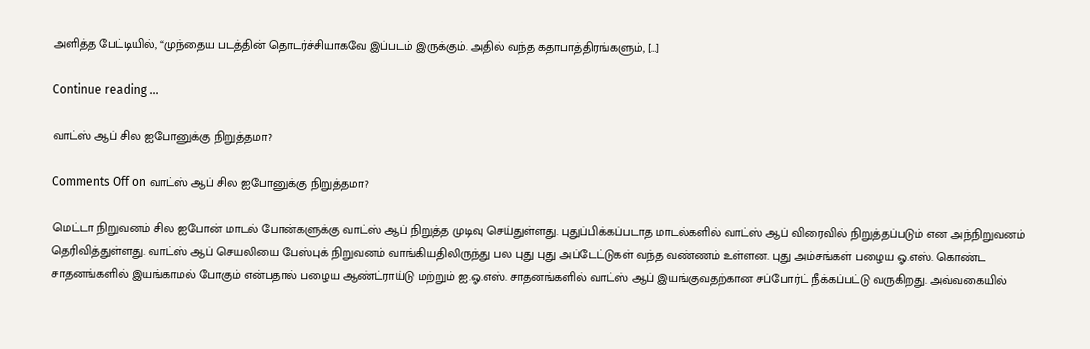அளித்த பேட்டியில், “முந்தைய படத்தின் தொடர்ச்சியாகவே இப்படம் இருக்கும். அதில் வந்த கதாபாத்திரங்களும், […]

Continue reading …

வாட்ஸ் ஆப் சில ஐபோனுக்கு நிறுத்தமா?

Comments Off on வாட்ஸ் ஆப் சில ஐபோனுக்கு நிறுத்தமா?

மெட்டா நிறுவனம் சில ஐபோன் மாடல் போன்களுக்கு வாட்ஸ் ஆப் நிறுத்த முடிவு செய்துள்ளது. புதுப்பிக்கப்படாத மாடல்களில் வாட்ஸ் ஆப் விரைவில் நிறுத்தப்படும் என அந்நிறுவனம் தெரிவித்துள்ளது. வாட்ஸ் ஆப் செயலியை பேஸ்புக் நிறுவனம் வாங்கியதிலிருந்து பல புது புது அப்டேட்டுகள் வந்த வண்ணம் உள்ளன. புது அம்சங்கள் பழைய ஓ.எஸ். கொண்ட சாதனங்களில் இயங்காமல் போகும் என்பதால் பழைய ஆண்ட்ராய்டு மற்றும் ஐ.ஓ.எஸ். சாதனங்களில் வாட்ஸ் ஆப் இயங்குவதற்கான சப்போர்ட் நீக்கப்பட்டு வருகிறது. அவ்வகையில்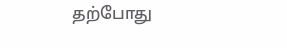தற்போது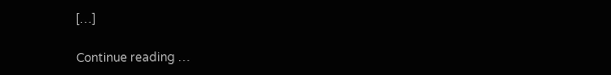[…]

Continue reading …